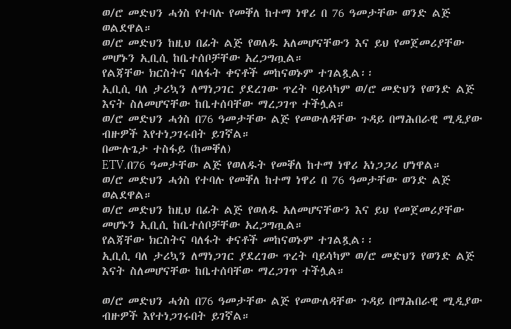ወ/ሮ መድህን ሓጎስ የተባሉ የመቐለ ከተማ ነዋሪ በ 76 ዓመታቸው ወንድ ልጅ ወልደዋል።
ወ/ሮ መድህን ከዚህ በፊት ልጅ የወለዱ አለመሆናቸውን እና ይህ የመጀመሪያቸው መሆኑን ኢቢሲ ከቤተሰቦቻቸው አረጋግጧል።
የልጃቸው ክርስትና ባለፋት ቀናቶች መከናወኑም ተገልጿል፡፡
ኢቢሲ ባለ ታሪኳን ለማነጋገር ያደረገው ጥረት ባይሳካም ወ/ሮ መድህን የወንድ ልጅ እናት ስለመሆናቸው ከቤተሰባቸው ማረጋገጥ ተችሏል።
ወ/ሮ መድህን ሓጎስ በ76 ዓመታቸው ልጅ የመውለዳቸው ጉዳይ በማሕበራዊ ሚዲያው ብዙዎች እየተነጋገሩበት ይገኛል።
በሙሉጌታ ተስፋይ (ከመቐለ)
ETV.በ76 ዓመታቸው ልጅ የወለዱት የመቐለ ከተማ ነዋሪ አነጋጋሪ ሆነዋል።
ወ/ሮ መድህን ሓጎስ የተባሉ የመቐለ ከተማ ነዋሪ በ 76 ዓመታቸው ወንድ ልጅ ወልደዋል።
ወ/ሮ መድህን ከዚህ በፊት ልጅ የወለዱ አለመሆናቸውን እና ይህ የመጀመሪያቸው መሆኑን ኢቢሲ ከቤተሰቦቻቸው አረጋግጧል።
የልጃቸው ክርስትና ባለፋት ቀናቶች መከናወኑም ተገልጿል፡፡
ኢቢሲ ባለ ታሪኳን ለማነጋገር ያደረገው ጥረት ባይሳካም ወ/ሮ መድህን የወንድ ልጅ እናት ስለመሆናቸው ከቤተሰባቸው ማረጋገጥ ተችሏል።

ወ/ሮ መድህን ሓጎስ በ76 ዓመታቸው ልጅ የመውለዳቸው ጉዳይ በማሕበራዊ ሚዲያው ብዙዎች እየተነጋገሩበት ይገኛል።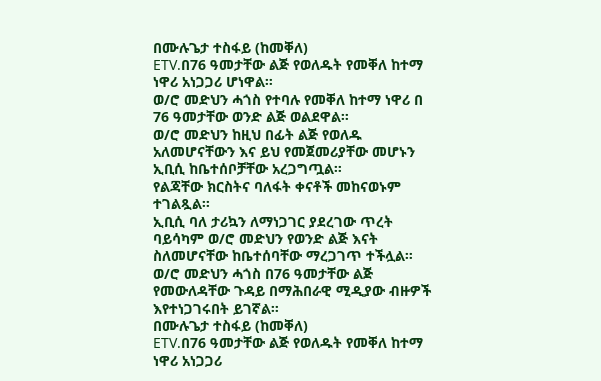በሙሉጌታ ተስፋይ (ከመቐለ)
ETV.በ76 ዓመታቸው ልጅ የወለዱት የመቐለ ከተማ ነዋሪ አነጋጋሪ ሆነዋል።
ወ/ሮ መድህን ሓጎስ የተባሉ የመቐለ ከተማ ነዋሪ በ 76 ዓመታቸው ወንድ ልጅ ወልደዋል።
ወ/ሮ መድህን ከዚህ በፊት ልጅ የወለዱ አለመሆናቸውን እና ይህ የመጀመሪያቸው መሆኑን ኢቢሲ ከቤተሰቦቻቸው አረጋግጧል።
የልጃቸው ክርስትና ባለፋት ቀናቶች መከናወኑም ተገልጿል፡፡
ኢቢሲ ባለ ታሪኳን ለማነጋገር ያደረገው ጥረት ባይሳካም ወ/ሮ መድህን የወንድ ልጅ እናት ስለመሆናቸው ከቤተሰባቸው ማረጋገጥ ተችሏል።
ወ/ሮ መድህን ሓጎስ በ76 ዓመታቸው ልጅ የመውለዳቸው ጉዳይ በማሕበራዊ ሚዲያው ብዙዎች እየተነጋገሩበት ይገኛል።
በሙሉጌታ ተስፋይ (ከመቐለ)
ETV.በ76 ዓመታቸው ልጅ የወለዱት የመቐለ ከተማ ነዋሪ አነጋጋሪ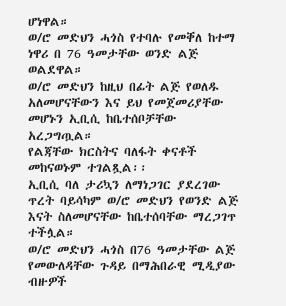ሆነዋል።
ወ/ሮ መድህን ሓጎስ የተባሉ የመቐለ ከተማ ነዋሪ በ 76 ዓመታቸው ወንድ ልጅ ወልደዋል።
ወ/ሮ መድህን ከዚህ በፊት ልጅ የወለዱ አለመሆናቸውን እና ይህ የመጀመሪያቸው መሆኑን ኢቢሲ ከቤተሰቦቻቸው አረጋግጧል።
የልጃቸው ክርስትና ባለፋት ቀናቶች መከናወኑም ተገልጿል፡፡
ኢቢሲ ባለ ታሪኳን ለማነጋገር ያደረገው ጥረት ባይሳካም ወ/ሮ መድህን የወንድ ልጅ እናት ስለመሆናቸው ከቤተሰባቸው ማረጋገጥ ተችሏል።
ወ/ሮ መድህን ሓጎስ በ76 ዓመታቸው ልጅ የመውለዳቸው ጉዳይ በማሕበራዊ ሚዲያው ብዙዎች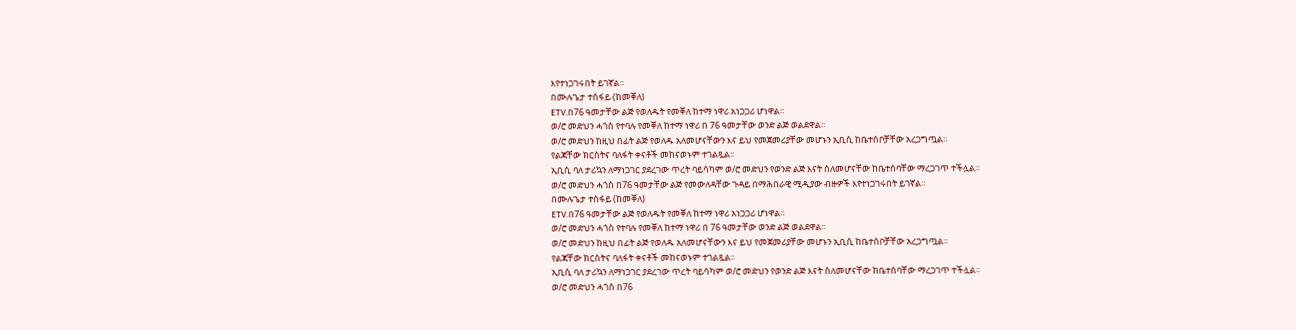እየተነጋገሩበት ይገኛል።
በሙሉጌታ ተስፋይ (ከመቐለ)
ETV.በ76 ዓመታቸው ልጅ የወለዱት የመቐለ ከተማ ነዋሪ አነጋጋሪ ሆነዋል።
ወ/ሮ መድህን ሓጎስ የተባሉ የመቐለ ከተማ ነዋሪ በ 76 ዓመታቸው ወንድ ልጅ ወልደዋል።
ወ/ሮ መድህን ከዚህ በፊት ልጅ የወለዱ አለመሆናቸውን እና ይህ የመጀመሪያቸው መሆኑን ኢቢሲ ከቤተሰቦቻቸው አረጋግጧል።
የልጃቸው ክርስትና ባለፋት ቀናቶች መከናወኑም ተገልጿል፡፡
ኢቢሲ ባለ ታሪኳን ለማነጋገር ያደረገው ጥረት ባይሳካም ወ/ሮ መድህን የወንድ ልጅ እናት ስለመሆናቸው ከቤተሰባቸው ማረጋገጥ ተችሏል።
ወ/ሮ መድህን ሓጎስ በ76 ዓመታቸው ልጅ የመውለዳቸው ጉዳይ በማሕበራዊ ሚዲያው ብዙዎች እየተነጋገሩበት ይገኛል።
በሙሉጌታ ተስፋይ (ከመቐለ)
ETV.በ76 ዓመታቸው ልጅ የወለዱት የመቐለ ከተማ ነዋሪ አነጋጋሪ ሆነዋል።
ወ/ሮ መድህን ሓጎስ የተባሉ የመቐለ ከተማ ነዋሪ በ 76 ዓመታቸው ወንድ ልጅ ወልደዋል።
ወ/ሮ መድህን ከዚህ በፊት ልጅ የወለዱ አለመሆናቸውን እና ይህ የመጀመሪያቸው መሆኑን ኢቢሲ ከቤተሰቦቻቸው አረጋግጧል።
የልጃቸው ክርስትና ባለፋት ቀናቶች መከናወኑም ተገልጿል፡፡
ኢቢሲ ባለ ታሪኳን ለማነጋገር ያደረገው ጥረት ባይሳካም ወ/ሮ መድህን የወንድ ልጅ እናት ስለመሆናቸው ከቤተሰባቸው ማረጋገጥ ተችሏል።
ወ/ሮ መድህን ሓጎስ በ76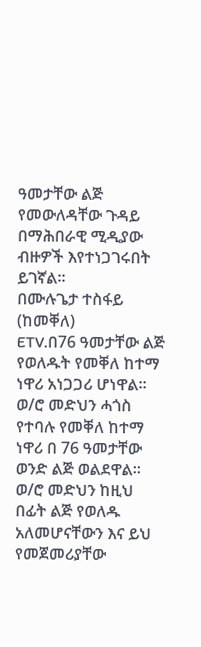ዓመታቸው ልጅ የመውለዳቸው ጉዳይ በማሕበራዊ ሚዲያው ብዙዎች እየተነጋገሩበት ይገኛል።
በሙሉጌታ ተስፋይ (ከመቐለ)
ETV.በ76 ዓመታቸው ልጅ የወለዱት የመቐለ ከተማ ነዋሪ አነጋጋሪ ሆነዋል።
ወ/ሮ መድህን ሓጎስ የተባሉ የመቐለ ከተማ ነዋሪ በ 76 ዓመታቸው ወንድ ልጅ ወልደዋል።
ወ/ሮ መድህን ከዚህ በፊት ልጅ የወለዱ አለመሆናቸውን እና ይህ የመጀመሪያቸው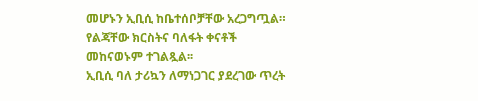መሆኑን ኢቢሲ ከቤተሰቦቻቸው አረጋግጧል።
የልጃቸው ክርስትና ባለፋት ቀናቶች መከናወኑም ተገልጿል፡፡
ኢቢሲ ባለ ታሪኳን ለማነጋገር ያደረገው ጥረት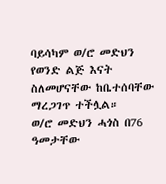ባይሳካም ወ/ሮ መድህን የወንድ ልጅ እናት ስለመሆናቸው ከቤተሰባቸው ማረጋገጥ ተችሏል።
ወ/ሮ መድህን ሓጎስ በ76 ዓመታቸው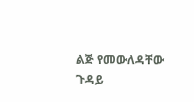ልጅ የመውለዳቸው ጉዳይ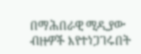በማሕበራዊ ሚዲያው ብዙዎች እየተነጋገሩበት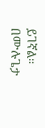ይገኛል።
በሙሉጌታ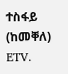ተስፋይ (ከመቐለ)
ETV.